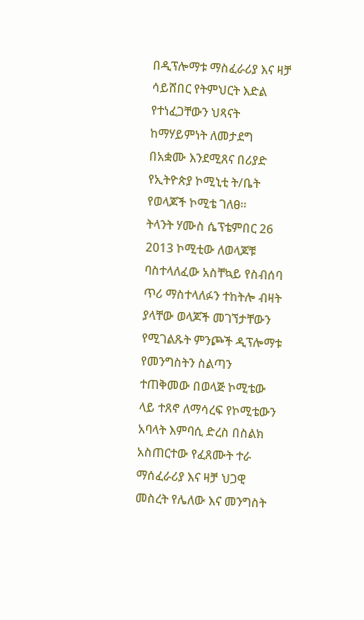በዲፕሎማቱ ማስፈራሪያ እና ዛቻ ሳይሸበር የትምህርት እድል የተነፈጋቸውን ህጻናት ከማሃይምነት ለመታደግ በአቋሙ እንደሚጸና በሪያድ የኢትዮጵያ ኮሚኒቲ ት/ቤት የወላጆች ኮሚቴ ገለፀ።
ትላንት ሃሙስ ሴፕቴምበር 26 2013 ኮሚቲው ለወላጆቹ ባስተላለፈው አስቸኳይ የስብሰባ ጥሪ ማስተላለፉን ተከትሎ ብዛት ያላቸው ወላጆች መገኘታቸውን የሚገልጹት ምንጮች ዲፕሎማቱ የመንግስትን ስልጣን ተጠቅመው በወላጅ ኮሚቴው ላይ ተጸኖ ለማሳረፍ የኮሚቴውን አባላት እምባሲ ድረስ በስልክ አስጠርተው የፈጸሙት ተራ ማሰፈራሪያ እና ዛቻ ህጋዊ መስረት የሌለው እና መንግስት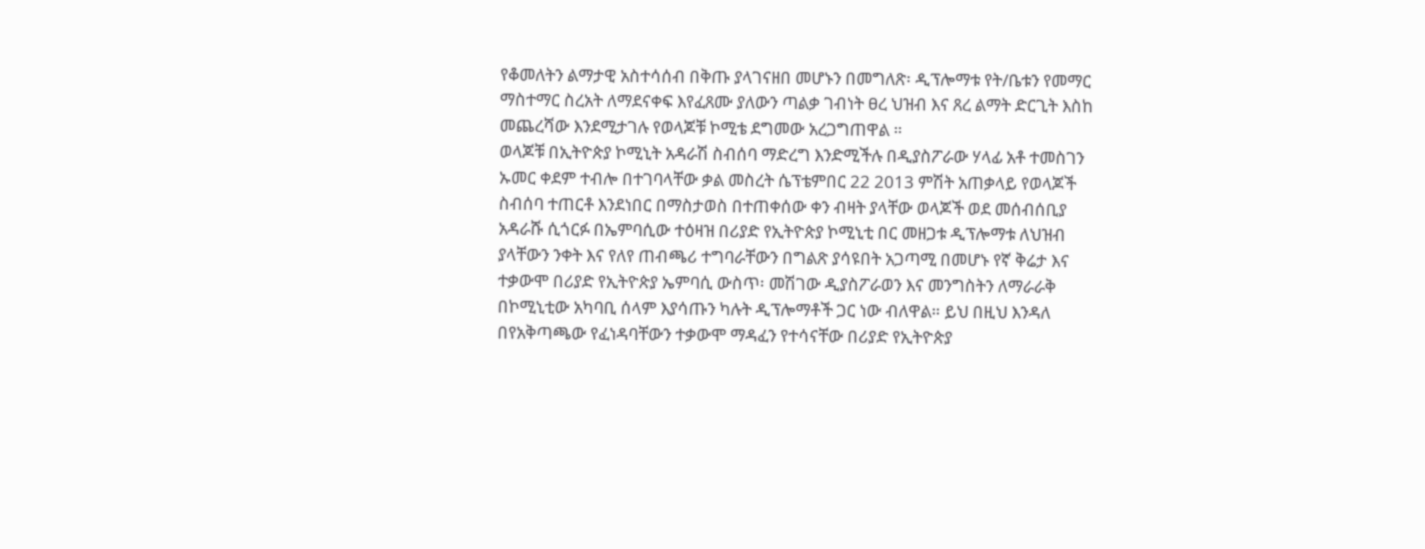የቆመለትን ልማታዊ አስተሳሰብ በቅጡ ያላገናዘበ መሆኑን በመግለጽ፡ ዲፕሎማቱ የት/ቤቱን የመማር ማስተማር ስረአት ለማደናቀፍ እየፈጸሙ ያለውን ጣልቃ ገብነት ፀረ ህዝብ እና ጸረ ልማት ድርጊት እስከ መጨረሻው እንደሚታገሉ የወላጆቹ ኮሚቴ ደግመው አረጋግጠዋል ።
ወላጆቹ በኢትዮጵያ ኮሚኒት አዳራሽ ስብሰባ ማድረግ እንድሚችሉ በዲያስፖራው ሃላፊ አቶ ተመስገን ኡመር ቀደም ተብሎ በተገባላቸው ቃል መስረት ሴፕቴምበር 22 2013 ምሽት አጠቃላይ የወላጆች ስብሰባ ተጠርቶ እንደነበር በማስታወስ በተጠቀሰው ቀን ብዛት ያላቸው ወላጆች ወደ መሰብሰቢያ አዳራሹ ሲጎርፉ በኤምባሲው ተዕዛዝ በሪያድ የኢትዮጵያ ኮሚኒቲ በር መዘጋቱ ዲፕሎማቱ ለህዝብ ያላቸውን ንቀት እና የለየ ጠብጫሪ ተግባራቸውን በግልጽ ያሳዩበት አጋጣሚ በመሆኑ የኛ ቅሬታ እና ተቃውሞ በሪያድ የኢትዮጵያ ኤምባሲ ውስጥ፡ መሽገው ዲያስፖራወን እና መንግስትን ለማራራቅ በኮሚኒቲው አካባቢ ሰላም እያሳጡን ካሉት ዲፕሎማቶች ጋር ነው ብለዋል። ይህ በዚህ እንዳለ በየአቅጣጫው የፈነዳባቸውን ተቃውሞ ማዳፈን የተሳናቸው በሪያድ የኢትዮጵያ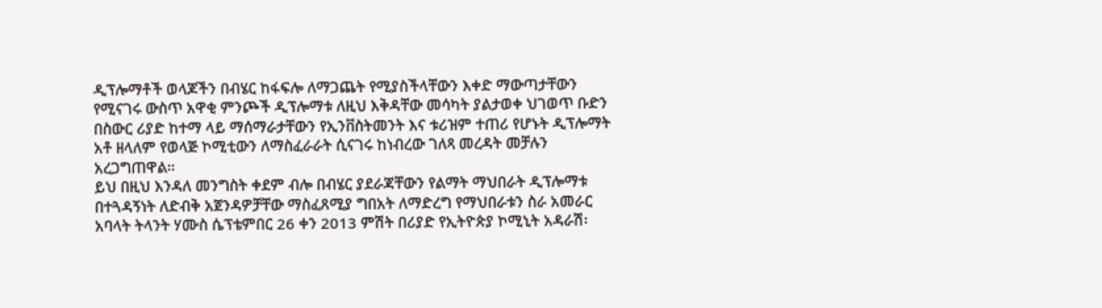ዲፕሎማቶች ወላጆችን በብሄር ከፋፍሎ ለማጋጨት የሚያስችላቸውን እቀድ ማውጣታቸውን የሚናገሩ ውስጥ አዋቂ ምንጮች ዲፕሎማቱ ለዚህ እቅዳቸው መሳካት ያልታወቀ ህገወጥ ቡድን በስውር ሪያድ ከተማ ላይ ማሰማራታቸውን የኢንቨስትመንት እና ቱሪዝም ተጠሪ የሆኑት ዲፕሎማት አቶ ዘላለም የወላጅ ኮሚቲውን ለማስፈራራት ሲናገሩ ከነብረው ገለጻ መረዳት መቻሉን አረጋግጠዋል።
ይህ በዚህ እንዳለ መንግስት ቀደም ብሎ በብሄር ያደራጃቸውን የልማት ማህበራት ዲፕሎማቱ በተጓዳኝነት ለድብቅ አጀንዳዎቻቸው ማስፈጸሚያ ግበአት ለማድረግ የማህበራቱን ስራ አመራር አባላት ትላንት ሃሙስ ሴፕቴምበር 26 ቀን 2013 ምሽት በሪያድ የኢትዮጵያ ኮሚኒት አዳራሽ፡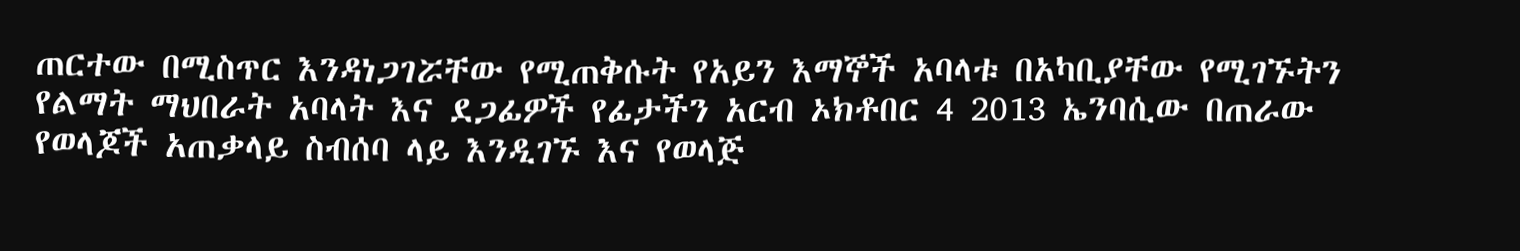ጠርተው በሚስጥር እንዳነጋገሯቸው የሚጠቅሱት የአይን እማኞች አባላቱ በአካቢያቸው የሚገኙትን የልማት ማህበራት አባላት እና ደጋፊዎች የፊታችን አርብ ኦክቶበር 4 2013 ኤንባሲው በጠራው የወላጆች አጠቃላይ ስብሰባ ላይ እንዲገኙ እና የወላጅ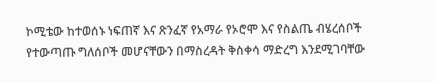ኮሚቴው ከተወሰኑ ነፍጠኛ እና ጽንፈኛ የአማራ የኦሮሞ እና የስልጤ ብሄረሰቦች የተውጣጡ ግለሰቦች መሆናቸውን በማስረዳት ቅስቀሳ ማድረግ እንደሚገባቸው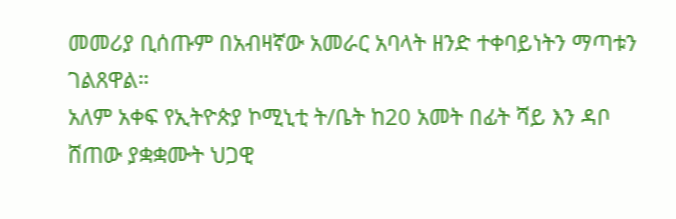መመሪያ ቢሰጡም በአብዛኛው አመራር አባላት ዘንድ ተቀባይነትን ማጣቱን ገልጸዋል።
አለም አቀፍ የኢትዮጵያ ኮሚኒቲ ት/ቤት ከ20 አመት በፊት ሻይ እን ዳቦ ሸጠው ያቋቋሙት ህጋዊ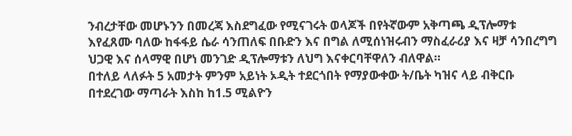ንብረታቸው መሆኑንን በመረጃ እስደግፈው የሚናገሩት ወላጆች በየትኛውም አቅጣጫ ዲፕሎማቱ እየፈጸሙ ባለው ከፋፋይ ሴራ ሳንጠለፍ በቡድን እና በግል ለሚሰነዝሩብን ማስፈራሪያ እና ዛቻ ሳንበረግግ ህጋዊ እና ሰላማዊ በሆነ መንገድ ዲፕሎማቱን ለህግ እናቀርባቸዋለን ብለዋል።
በተለይ ላለፉት 5 አመታት ምንም አይነት ኦዲት ተደርጎበት የማያውቀው ት/ቤት ካዝና ላይ ብቅርቡ በተደረገው ማጣራት እስከ ከ1.5 ሚልዮን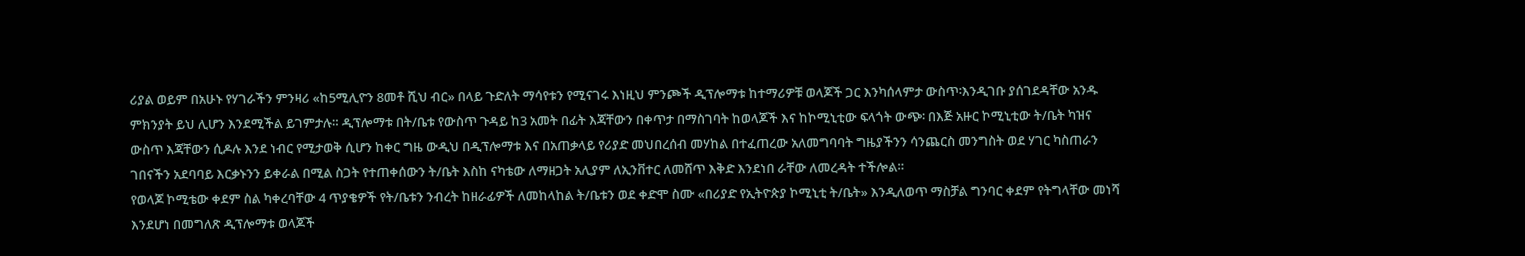ሪያል ወይም በአሁኑ የሃገራችን ምንዛሪ «ከ5ሚሊዮን 8መቶ ሺህ ብር» በላይ ጉድለት ማሳየቱን የሚናገሩ እነዚህ ምንጮች ዲፕሎማቱ ከተማሪዎቹ ወላጆች ጋር እንካሰላምታ ውስጥ፡እንዲገቡ ያሰገደዳቸው አንዱ ምክንያት ይህ ሊሆን እንደሚችል ይገምታሉ። ዲፕሎማቱ በት/ቤቱ የውስጥ ጉዳይ ከ3 አመት በፊት እጃቸውን በቀጥታ በማስገባት ከወላጆች እና ከኮሚኒቲው ፍላጎት ውጭ፡ በእጅ አዙር ኮሚኒቲው ት/ቤት ካዝና ውስጥ እጃቸውን ሲዶሉ እንደ ነብር የሚታወቅ ሲሆን ከቀር ግዜ ውዲህ በዲፕሎማቱ እና በአጠቃላይ የሪያድ መህበረሰብ መሃከል በተፈጠረው አለመግባባት ግዜያችንን ሳንጨርስ መንግስት ወደ ሃገር ካስጠራን ገበናችን አደባባይ እርቃኑንን ይቀራል በሚል ስጋት የተጠቀሰውን ት/ቤት እስከ ናካቴው ለማዘጋት አሊያም ለኢንቨተር ለመሸጥ እቅድ እንደነበ ራቸው ለመረዳት ተችሎል።
የወላጆ ኮሚቴው ቀደም ስል ካቀረባቸው 4 ጥያቄዎች የት/ቤቱን ንብረት ከዘራፊዎች ለመከላከል ት/ቤቱን ወደ ቀድሞ ስሙ «በሪያድ የኢትዮጵያ ኮሚኒቲ ት/ቤት» እንዲለወጥ ማስቻል ግንባር ቀደም የትግላቸው መነሻ እንደሆነ በመግለጽ ዲፕሎማቱ ወላጆች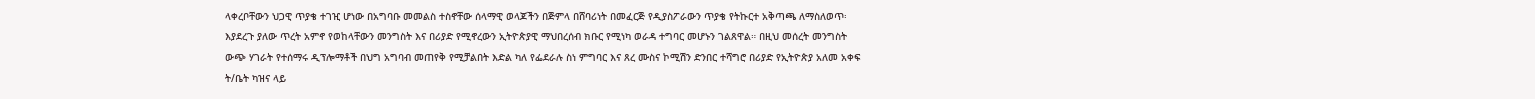ላቀረቦቸውን ህጋዊ ጥያቄ ተገዢ ሆነው በአግባቡ መመልስ ተስኖቸው ሰላማዊ ወላጆችን በጅምላ በሸባሪነት በመፈርጅ የዲያስፖራውን ጥያቄ የትኩርተ አቅጣጫ ለማስለወጥ፡እያደረጉ ያለው ጥረት አምኖ የወከላቸውን መንግስት እና በሪያድ የሚኖረውን ኢትዮጵያዊ ማህበረሰብ ክቡር የሚነካ ወራዳ ተግባር መሆኑን ገልጸዋል። በዚህ መሰረት መንግስት ውጭ ሃገራት የተሰማሩ ዲፕሎማቶች በህግ አግባብ መጠየቅ የሚቻልበት እድል ካለ የፌደራሉ ስነ ምግባር እና ጸረ ሙስና ኮሚሽን ድንበር ተሻግሮ በሪያድ የኢትዮጵያ አለመ አቀፍ ት/ቤት ካዝና ላይ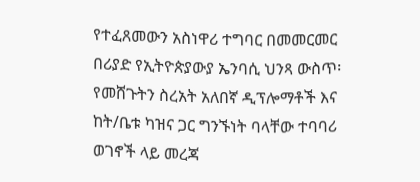የተፈጸመውን አስነዋሪ ተግባር በመመርመር በሪያድ የኢትዮጵያውያ ኤንባሲ ህንጻ ውስጥ፡የመሸጉትን ስረአት አለበኛ ዲፕሎማቶች እና ከት/ቤቱ ካዝና ጋር ግንኙነት ባላቸው ተባባሪ ወገኖች ላይ መረጃ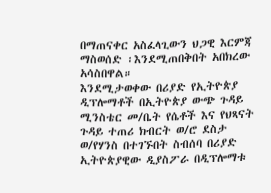በማጠናቀር አስፈላጊውን ህጋዊ እርምጃ ማስወሰድ ፡እንደሚጠበቅበት አበክረው አሳስበዋል።
እንደሚታወቀው በሪያድ የኢትዮጵያ ዲፕሎማቶች በኢትዮጵያ ውጭ ጉዳይ ሚንስቴር መ/ቤት የሴቶች እና የህጻናት ጉዳይ ተጠሪ ክብርት ወ/ሮ ደስታ ወ/የሃንስ በተገኙበት ስብሰባ በሪያድ ኢትዮጵያዊው ዲያስፖራ በዲፕሎማቱ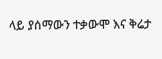ላይ ያሰማውን ተቃውሞ እና ቅሬታ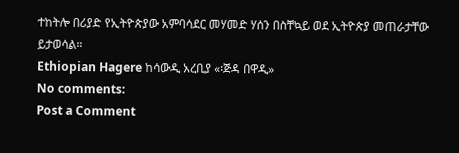ተከትሎ በሪያድ የኢትዮጵያው አምባሳደር መሃመድ ሃሰን በስቸኳይ ወደ ኢትዮጵያ መጠራታቸው ይታወሳል።
Ethiopian Hagere ከሳውዲ አረቢያ «፡ጅዳ በዋዲ»
No comments:
Post a Comment